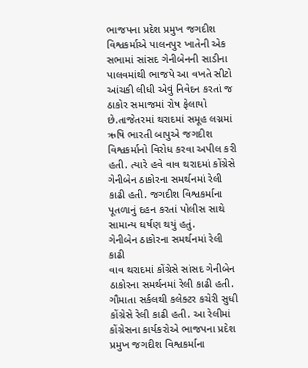ભાજપના પ્રદેશ પ્રમુખ જગદીશ વિશ્વકર્માએ પાલનપુર ખાતેની એક સભામાં સાંસદ ગેનીબેનની સાડીના પાલવમાંથી ભાજપે આ વખતે સીટો આંચકી લીધી એવું નિવેદન કરતાં જ ઠાકોર સમાજમાં રોષ ફેલાયો છે.તાજેતરમાં થરાદમાં સમૂહ લગ્નમાં ઋષિ ભારતી બાપુએ જગદીશ વિશ્વકર્માનો વિરોધ કરવા અપીલ કરી હતી. ત્યારે હવે વાવ થરાદમાં કોંગ્રેસે ગેનીબેન ઠાકોરના સમર્થનમાં રેલી કાઢી હતી. જગદીશ વિશ્વકર્માના પૂતળાનું દહન કરતાં પોલીસ સાથે સામાન્ય ઘર્ષણ થયું હતું.
ગેનીબેન ઠાકોરના સમર્થનમાં રેલી કાઢી
વાવ થરાદમાં કોંગ્રેસે સાંસદ ગેનીબેન ઠાકોરના સમર્થનમાં રેલી કાઢી હતી. ગૌમાતા સર્કલથી કલેક્ટર કચેરી સુધી કોંગ્રેસે રેલી કાઢી હતી. આ રેલીમાં કોંગ્રેસના કાર્યકરોએ ભાજપના પ્રદેશ પ્રમુખ જગદીશ વિશ્વકર્માના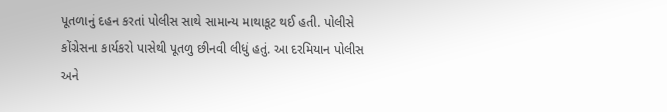પૂતળાનું દહન કરતાં પોલીસ સાથે સામાન્ય માથાકૂટ થઈ હતી. પોલીસે કોંગ્રેસના કાર્યકરો પાસેથી પૂતળુ છીનવી લીધું હતું. આ દરમિયાન પોલીસ અને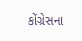કોંગ્રેસના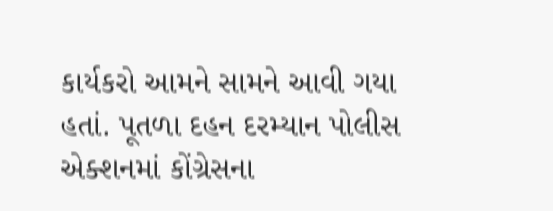કાર્યકરો આમને સામને આવી ગયા હતાં. પૂતળા દહન દરમ્યાન પોલીસ એક્શનમાં કોંગ્રેસના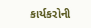કાર્યકરોની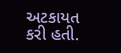અટકાયત કરી હતી.